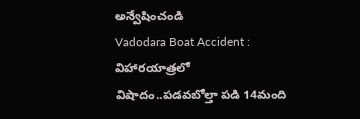అన్వేషించండి
Vadodara Boat Accident : విహారయాత్రలో విషాదం..పడవబోల్తా పడి 14మంది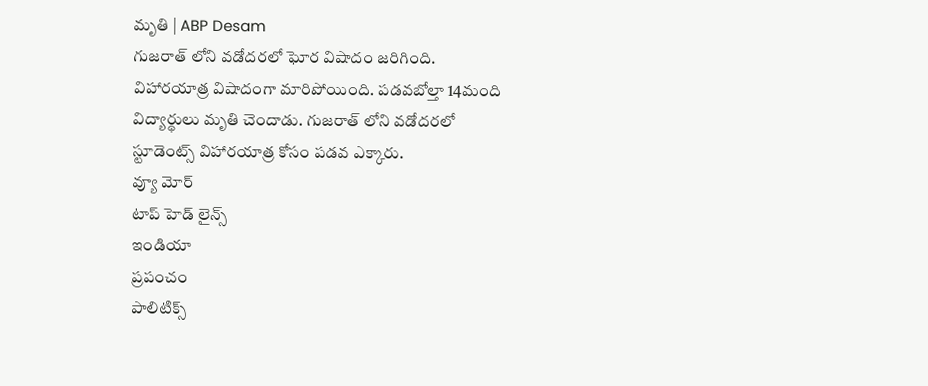మృతి | ABP Desam
గుజరాత్ లోని వడోదరలో ఘోర విషాదం జరిగింది. విహారయాత్ర విషాదంగా మారిపోయింది. పడవబోల్తా 14మంది విద్యార్థులు మృతి చెందాడు. గుజరాత్ లోని వడోదరలో స్టూడెంట్స్ విహారయాత్ర కోసం పడవ ఎక్కారు.
వ్యూ మోర్
టాప్ హెడ్ లైన్స్
ఇండియా
ప్రపంచం
పాలిటిక్స్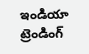ఇండియా
ట్రెండింగ్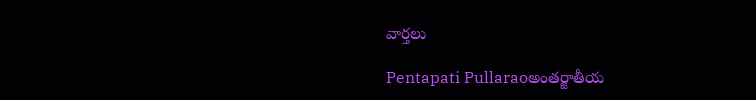వార్తలు

Pentapati Pullaraoఅంతర్జాతీయ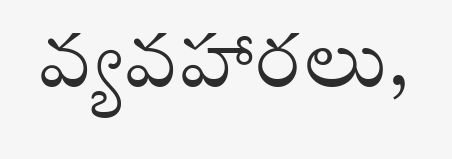వ్యవహారలు,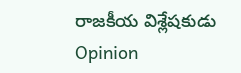రాజకీయ విశ్లేషకుడు
Opinion